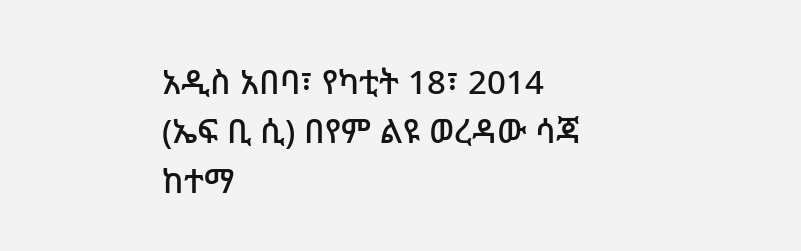አዲስ አበባ፣ የካቲት 18፣ 2014 (ኤፍ ቢ ሲ) በየም ልዩ ወረዳው ሳጃ ከተማ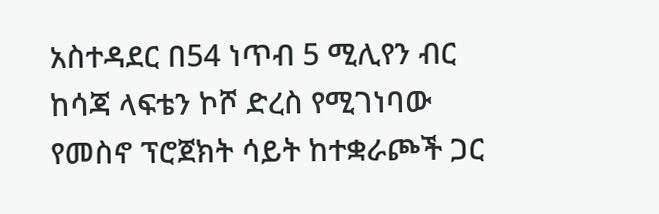አስተዳደር በ54 ነጥብ 5 ሚሊየን ብር ከሳጃ ላፍቴን ኮሾ ድረስ የሚገነባው የመስኖ ፕሮጀክት ሳይት ከተቋራጮች ጋር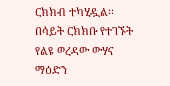ርክክብ ተካሂዷል፡፡
በሳይት ርክክቡ የተገኙት የልዩ ወረዳው ውሃና ማዕድን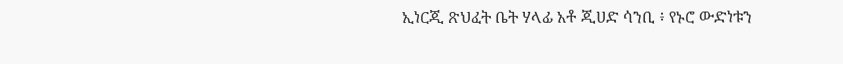ኢነርጂ ጽህፈት ቤት ሃላፊ አቶ ጂሀድ ሳንቢ ፥ የኑሮ ውድነቱን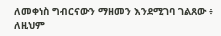ለመቀነስ ግብርናውን ማዘመን እንደሚገባ ገልጸው ፥ ለዚህም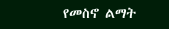የመስኖ ልማት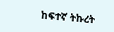ከፍተኛ ትኩረት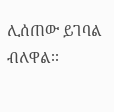ሊሰጠው ይገባል ብለዋል፡፡